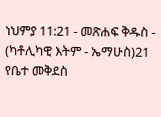ነህምያ 11:21 - መጽሐፍ ቅዱስ - (ካቶሊካዊ እትም - ኤማሁስ)21 የቤተ መቅደስ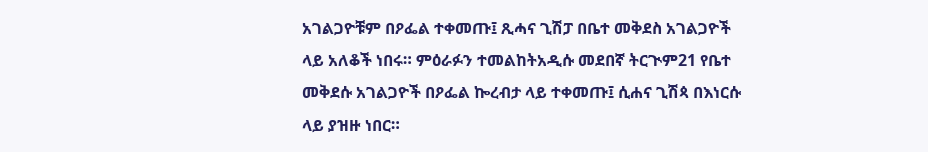አገልጋዮቹም በዖፌል ተቀመጡ፤ ጺሓና ጊሽፓ በቤተ መቅደስ አገልጋዮች ላይ አለቆች ነበሩ። ምዕራፉን ተመልከትአዲሱ መደበኛ ትርጒም21 የቤተ መቅደሱ አገልጋዮች በዖፌል ኰረብታ ላይ ተቀመጡ፤ ሲሐና ጊሽጳ በእነርሱ ላይ ያዝዙ ነበር።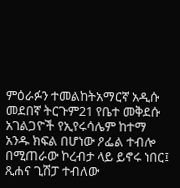ምዕራፉን ተመልከትአማርኛ አዲሱ መደበኛ ትርጉም21 የቤተ መቅደሱ አገልጋዮች የኢየሩሳሌም ከተማ አንዱ ክፍል በሆነው ዖፌል ተብሎ በሚጠራው ኮረብታ ላይ ይኖሩ ነበር፤ ጺሐና ጊሽፓ ተብለው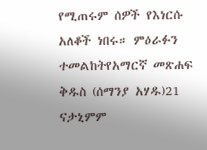የሚጠሩም ሰዎች የእነርሱ አለቆች ነበሩ። ምዕራፉን ተመልከትየአማርኛ መጽሐፍ ቅዱስ (ሰማንያ አሃዱ)21 ናታኒምም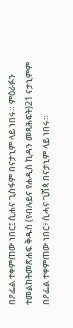በዖፌል ተቀምጠው ነበር፤ ሲሐና ጊስፋም በናታኒም ላይ ነበሩ። ምዕራፉን ተመልከትመጽሐፍ ቅዱስ (የብሉይና የሐዲስ ኪዳን መጻሕፍት)21 ናታኒምም በዖፌል ተቀምጠው ነበር፥ ሲሓና ጊሽጳ በናታኒም ላይ ነበሩ።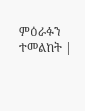ምዕራፉን ተመልከት |